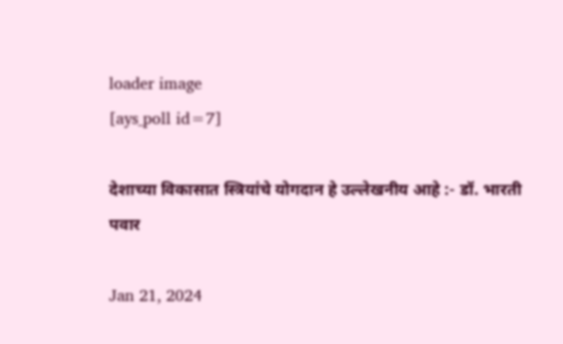loader image
[ays_poll id=7]

देशाच्या विकासात स्त्रियांचे योगदान हे उल्लेखनीय आहे :- डॉ. भारती पवार

Jan 21, 2024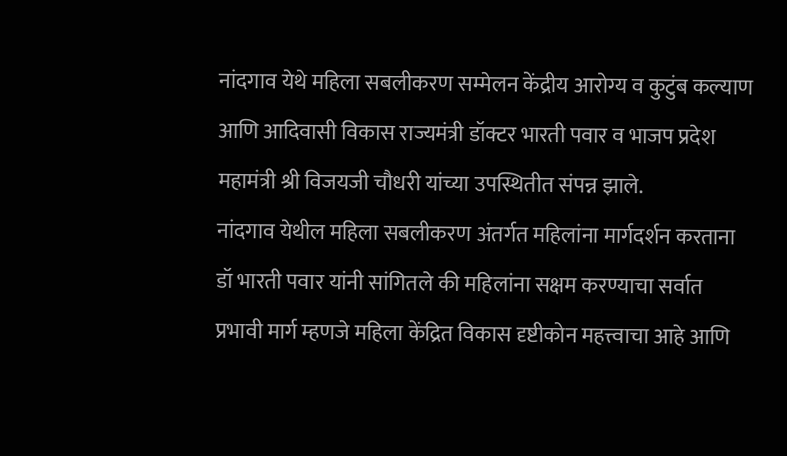नांदगाव येथे महिला सबलीकरण सम्मेलन केंद्रीय आरोग्य व कुटुंब कल्याण आणि आदिवासी विकास राज्यमंत्री डॉक्टर भारती पवार व भाजप प्रदेश महामंत्री श्री विजयजी चौधरी यांच्या उपस्थितीत संपन्न झाले.
नांदगाव येथील महिला सबलीकरण अंतर्गत महिलांना मार्गदर्शन करताना डॉ भारती पवार यांनी सांगितले की महिलांना सक्षम करण्याचा सर्वात प्रभावी मार्ग म्हणजे महिला केंद्रित विकास दृष्टीकोन महत्त्वाचा आहे आणि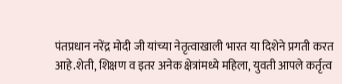पंतप्रधान नरेंद्र मोदी जी यांच्या नेतृत्वाखाली भारत या दिशेने प्रगती करत आहे.शेती, शिक्षण व इतर अनेक क्षेत्रांमध्ये महिला, युवती आपले कर्तृत्व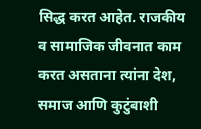सिद्ध करत आहेत. राजकीय व सामाजिक जीवनात काम करत असताना त्यांना देश, समाज आणि कुटुंबाशी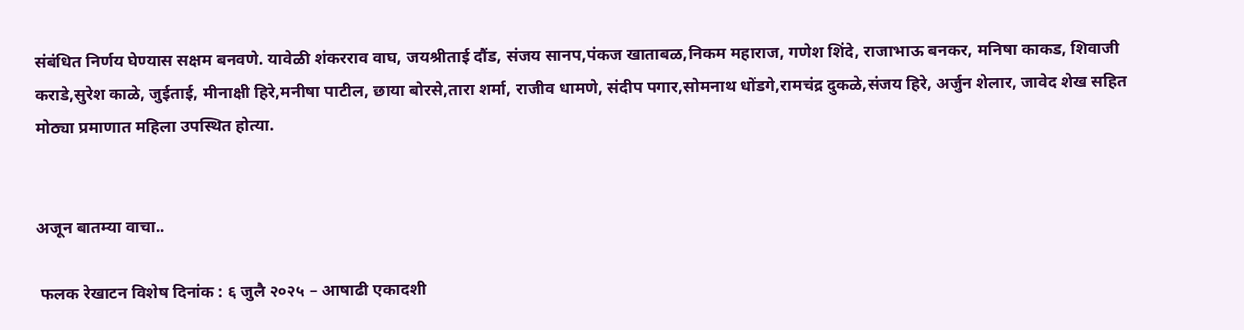संबंधित निर्णय घेण्यास सक्षम बनवणे. यावेळी शंकरराव वाघ, जयश्रीताई दौंड, संजय सानप,पंकज खाताबळ,निकम महाराज, गणेश शिंदे, राजाभाऊ बनकर, मनिषा काकड, शिवाजी कराडे,सुरेश काळे, जुईताई, मीनाक्षी हिरे,मनीषा पाटील, छाया बोरसे,तारा शर्मा, राजीव धामणे, संदीप पगार,सोमनाथ धोंडगे,रामचंद्र दुकळे,संजय हिरे, अर्जुन शेलार, जावेद शेख सहित मोठ्या प्रमाणात महिला उपस्थित होत्या.


अजून बातम्या वाचा..

 फलक रेखाटन विशेष दिनांक : ६ जुलै २०२५ – आषाढी एकादशी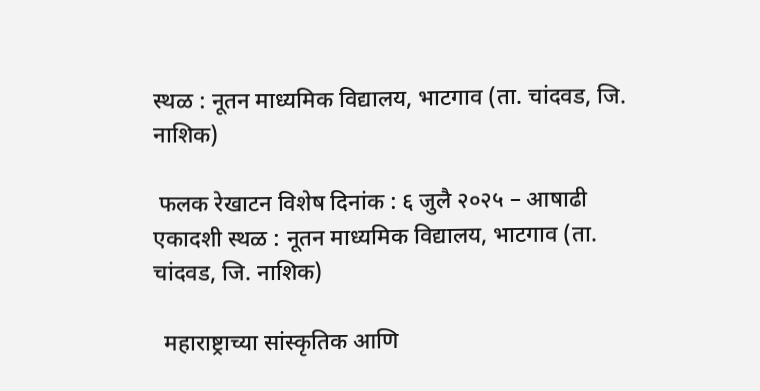स्थळ : नूतन माध्यमिक विद्यालय, भाटगाव (ता. चांदवड, जि. नाशिक)

 फलक रेखाटन विशेष दिनांक : ६ जुलै २०२५ – आषाढी एकादशी स्थळ : नूतन माध्यमिक विद्यालय, भाटगाव (ता. चांदवड, जि. नाशिक)

  महाराष्ट्राच्या सांस्कृतिक आणि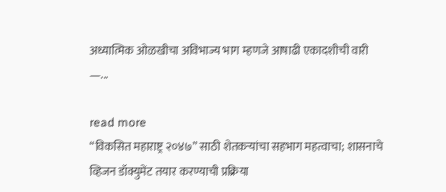अध्यात्मिक ओळखीचा अविभाज्य भाग म्हणजे आषाढी एकादशीची वारी —...

read more
“विकसित महाराष्ट्र २०४७” साठी शेतकऱ्यांचा सहभाग महत्वाचा; शासनाचे व्हिजन डॉक्युमेंट तयार करण्याची प्रक्रिया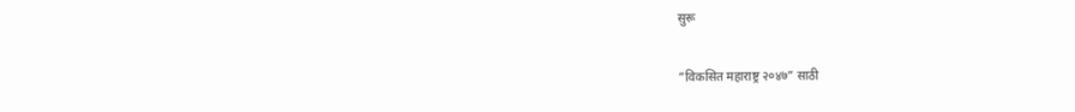सुरू

“विकसित महाराष्ट्र २०४७” साठी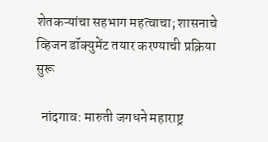शेतकऱ्यांचा सहभाग महत्वाचा; शासनाचे व्हिजन डॉक्युमेंट तयार करण्याची प्रक्रिया सुरू

  नांदगाव: मारुती जगधने महाराष्ट्र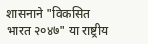शासनाने "विकसित भारत २०४७" या राष्ट्रीय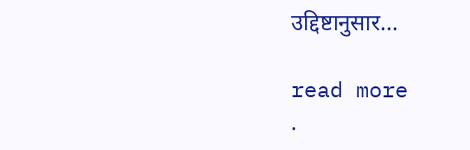उद्दिष्टानुसार...

read more
.